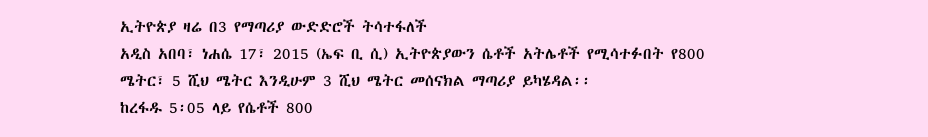ኢትዮጵያ ዛሬ በ3 የማጣሪያ ውድድሮች ትሳተፋለች
አዲስ አበባ፣ ነሐሴ 17፣ 2015 (ኤፍ ቢ ሲ) ኢትዮጵያውን ሴቶች አትሌቶች የሚሳተፉበት የ800 ሜትር፣ 5 ሺህ ሜትር እንዲሁም 3 ሺህ ሜትር መሰናክል ማጣሪያ ይካሄዳል፡፡
ከረፋዱ 5፡05 ላይ የሴቶች 800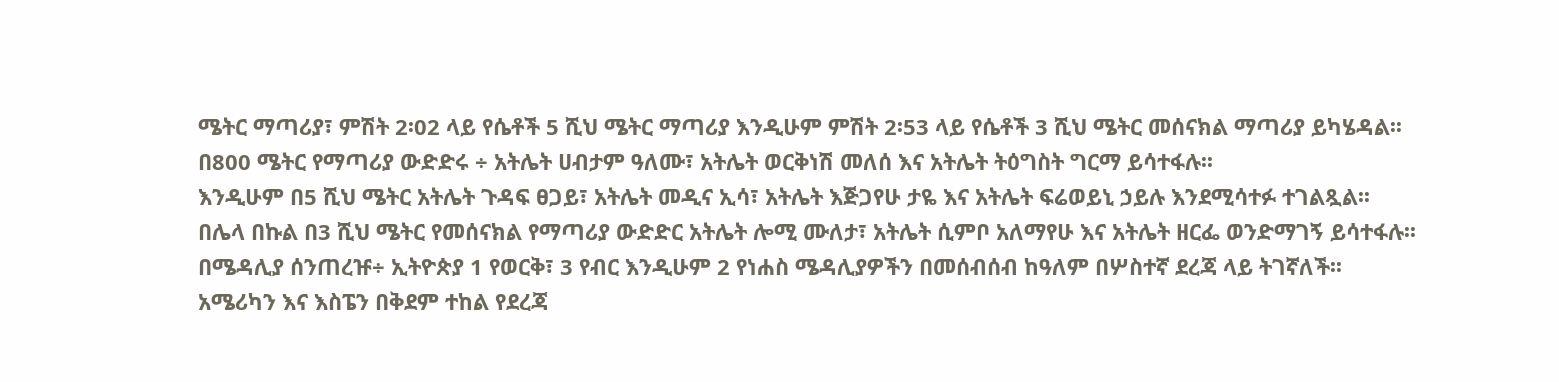ሜትር ማጣሪያ፣ ምሽት 2፡02 ላይ የሴቶች 5 ሺህ ሜትር ማጣሪያ እንዲሁም ምሽት 2፡53 ላይ የሴቶች 3 ሺህ ሜትር መሰናክል ማጣሪያ ይካሄዳል፡፡
በ800 ሜትር የማጣሪያ ውድድሩ ÷ አትሌት ሀብታም ዓለሙ፣ አትሌት ወርቅነሽ መለሰ እና አትሌት ትዕግስት ግርማ ይሳተፋሉ፡፡
እንዲሁም በ5 ሺህ ሜትር አትሌት ጉዳፍ ፀጋይ፣ አትሌት መዲና ኢሳ፣ አትሌት እጅጋየሁ ታዬ እና አትሌት ፍሬወይኒ ኃይሉ እንደሚሳተፉ ተገልጿል፡፡
በሌላ በኩል በ3 ሺህ ሜትር የመሰናክል የማጣሪያ ውድድር አትሌት ሎሚ ሙለታ፣ አትሌት ሲምቦ አለማየሁ እና አትሌት ዘርፌ ወንድማገኝ ይሳተፋሉ፡፡
በሜዳሊያ ሰንጠረዡ÷ ኢትዮጵያ 1 የወርቅ፣ 3 የብር እንዲሁም 2 የነሐስ ሜዳሊያዎችን በመሰብሰብ ከዓለም በሦስተኛ ደረጃ ላይ ትገኛለች፡፡
አሜሪካን እና እስፔን በቅደም ተከል የደረጃ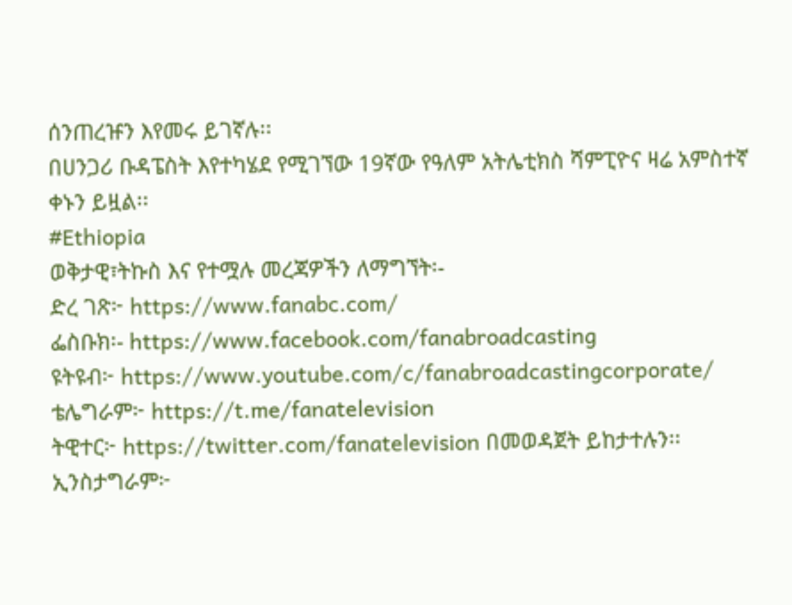ሰንጠረዡን እየመሩ ይገኛሉ፡፡
በሀንጋሪ ቡዳፔስት እየተካሄደ የሚገኘው 19ኛው የዓለም አትሌቲክስ ሻምፒዮና ዛሬ አምስተኛ ቀኑን ይዟል፡፡
#Ethiopia
ወቅታዊ፣ትኩስ እና የተሟሉ መረጃዎችን ለማግኘት፡-
ድረ ገጽ፦ https://www.fanabc.com/
ፌስቡክ፡- https://www.facebook.com/fanabroadcasting
ዩትዩብ፦ https://www.youtube.com/c/fanabroadcastingcorporate/
ቴሌግራም፦ https://t.me/fanatelevision
ትዊተር፦ https://twitter.com/fanatelevision በመወዳጀት ይከታተሉን፡፡
ኢንስታግራም፦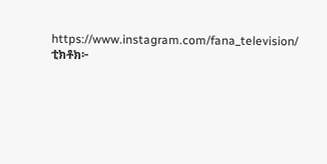https://www.instagram.com/fana_television/
ቲክቶክ፦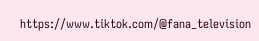https://www.tiktok.com/@fana_television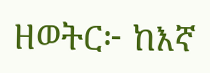ዘወትር፦ ከእኛ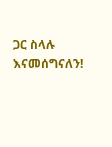ጋር ስላሉ እናመሰግናለን!